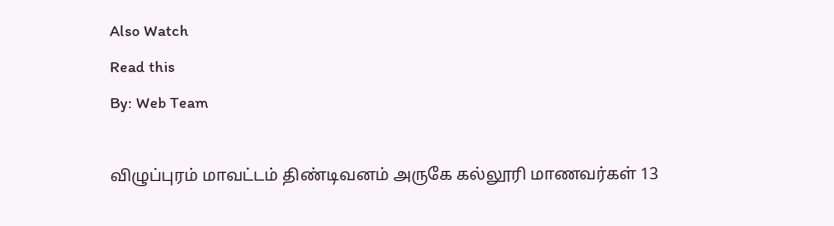Also Watch
Read this
By: Web Team

விழுப்புரம் மாவட்டம் திண்டிவனம் அருகே கல்லூரி மாணவர்கள் 13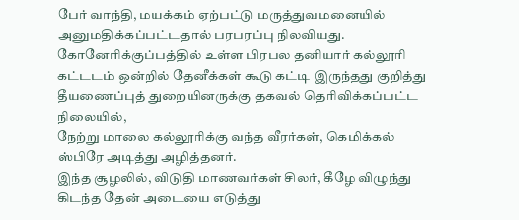பேர் வாந்தி, மயக்கம் ஏற்பட்டு மருத்துவமனையில் அனுமதிக்கப்பட்டதால் பரபரப்பு நிலவியது.
கோனேரிக்குப்பத்தில் உள்ள பிரபல தனியார் கல்லூரி கட்டடம் ஒன்றில் தேனீக்கள் கூடு கட்டி இருந்தது குறித்து தீயணைப்புத் துறையினருக்கு தகவல் தெரிவிக்கப்பட்ட நிலையில்,
நேற்று மாலை கல்லூரிக்கு வந்த வீரர்கள், கெமிக்கல் ஸ்பிரே அடித்து அழித்தனர்.
இந்த சூழலில், விடுதி மாணவர்கள் சிலர், கீழே விழுந்து கிடந்த தேன் அடையை எடுத்து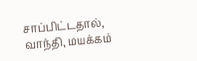சாப்பிட்டதால், வாந்தி, மயக்கம்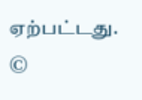ஏற்பட்டது.
©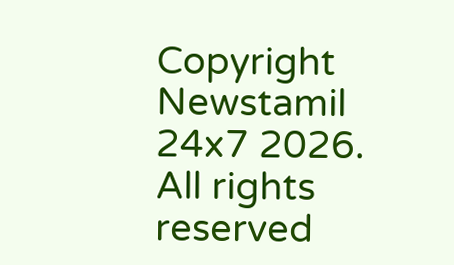Copyright Newstamil 24x7 2026. All rights reserved